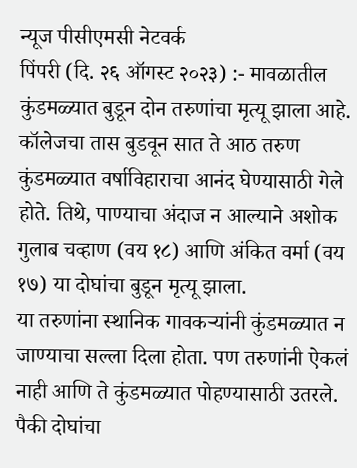न्यूज पीसीएमसी नेटवर्क
पिंपरी (दि. २६ ऑगस्ट २०२३) :- मावळातील कुंडमळ्यात बुडून दोन तरुणांचा मृत्यू झाला आहे. कॉलेजचा तास बुडवून सात ते आठ तरुण कुंडमळ्यात वर्षाविहाराचा आनंद घेण्यासाठी गेले होते. तिथे, पाण्याचा अंदाज न आल्याने अशोक गुलाब चव्हाण (वय १८) आणि अंकित वर्मा (वय १७) या दोघांचा बुडून मृत्यू झाला.
या तरुणांना स्थानिक गावकऱ्यांनी कुंडमळ्यात न जाण्याचा सल्ला दिला होता. पण तरुणांनी ऐकलं नाही आणि ते कुंडमळ्यात पोहण्यासाठी उतरले. पैकी दोघांचा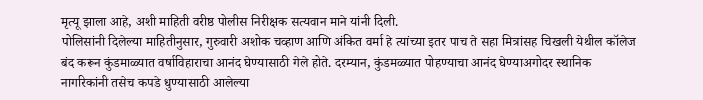मृत्यू झाला आहे, अशी माहिती वरीष्ठ पोलीस निरीक्षक सत्यवान माने यांनी दिली.
पोलिसांनी दिलेल्या माहितीनुसार, गुरुवारी अशोक चव्हाण आणि अंकित वर्मा हे त्यांच्या इतर पाच ते सहा मित्रांसह चिखली येथील कॉलेज बंद करून कुंडमाळ्यात वर्षाविहाराचा आनंद घेण्यासाठी गेले होते. दरम्यान, कुंडमळ्यात पोहण्याचा आनंद घेण्याअगोदर स्थानिक नागरिकांनी तसेच कपडे धुण्यासाठी आलेल्या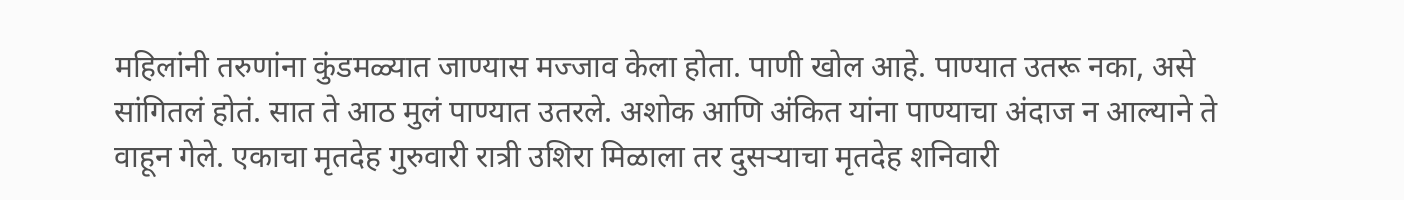महिलांनी तरुणांना कुंडमळ्यात जाण्यास मज्जाव केला होता. पाणी खोल आहे. पाण्यात उतरू नका, असे सांगितलं होतं. सात ते आठ मुलं पाण्यात उतरले. अशोक आणि अंकित यांना पाण्याचा अंदाज न आल्याने ते वाहून गेले. एकाचा मृतदेह गुरुवारी रात्री उशिरा मिळाला तर दुसऱ्याचा मृतदेह शनिवारी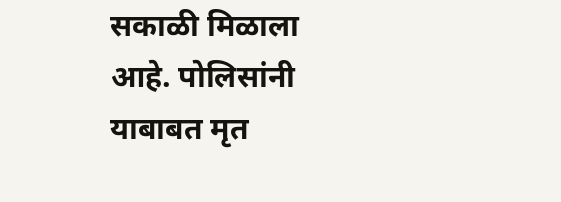सकाळी मिळाला आहे. पोलिसांनी याबाबत मृत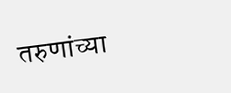तरुणांच्या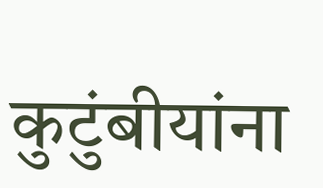कुटुंबीयांना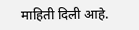माहिती दिली आहे.